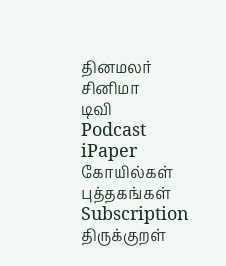தினமலர்
சினிமா
டிவி
Podcast
iPaper
கோயில்கள்
புத்தகங்கள்
Subscription
திருக்குறள்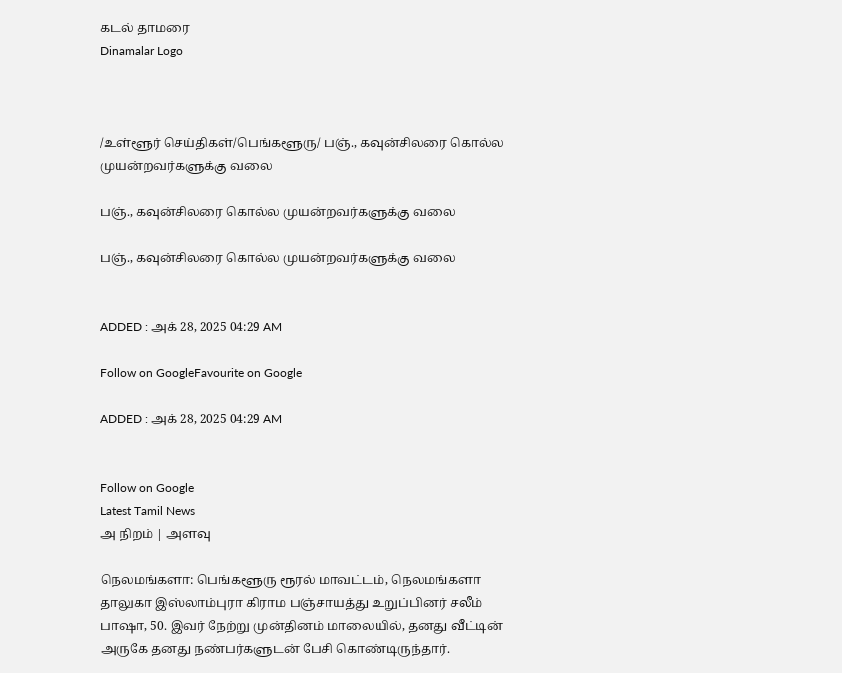கடல் தாமரை
Dinamalar Logo



/உள்ளூர் செய்திகள்/பெங்களூரு/ பஞ்., கவுன்சிலரை கொல்ல முயன்றவர்களுக்கு வலை

பஞ்., கவுன்சிலரை கொல்ல முயன்றவர்களுக்கு வலை

பஞ்., கவுன்சிலரை கொல்ல முயன்றவர்களுக்கு வலை


ADDED : அக் 28, 2025 04:29 AM

Follow on GoogleFavourite on Google

ADDED : அக் 28, 2025 04:29 AM


Follow on Google
Latest Tamil News
அ நிறம் | அளவு

நெலமங்களா: பெங்களூரு ரூரல் மாவட்டம், நெலமங்களா தாலுகா இஸ்லாம்புரா கிராம பஞ்சாயத்து உறுப்பினர் சலீம் பாஷா, 50. இவர் நேற்று முன்தினம் மாலையில், தனது வீட்டின் அருகே தனது நண்பர்களுடன் பேசி கொண்டிருந்தார்.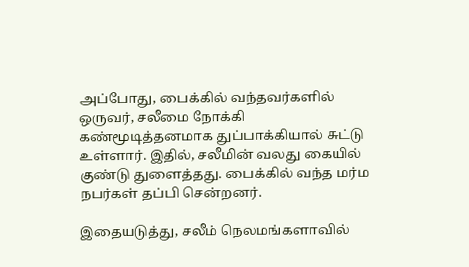அப்போது, பைக்கில் வந்தவர்களில் ஒருவர், சலீமை நோக்கி கண்மூடித்தனமாக துப்பாக்கியால் சுட்டு உள்ளார். இதில், சலீமின் வலது கையில் குண்டு துளைத்தது. பைக்கில் வந்த மர்ம நபர்கள் தப்பி சென்றனர்.

இதையடுத்து, சலீம் நெலமங்களாவில்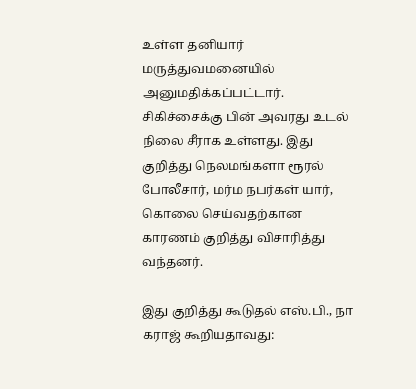உள்ள தனியார் மருத்துவமனையில் அனுமதிக்கப்பட்டார். சிகிச்சைக்கு பின் அவரது உடல் நிலை சீராக உள்ளது. இது குறித்து நெலமங்களா ரூரல் போலீசார், மர்ம நபர்கள் யார், கொலை செய்வதற்கான காரணம் குறித்து விசாரித்து வந்தனர்.

இது குறித்து கூடுதல் எஸ்.பி., நா கராஜ் கூறியதாவது: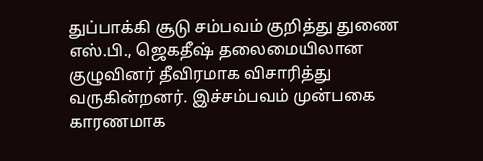துப்பாக்கி சூடு சம்பவம் குறித்து துணை எஸ்.பி., ஜெகதீஷ் தலைமையிலான குழுவினர் தீவிரமாக விசாரித்து வருகின்றனர். இச்சம்பவம் முன்பகை காரணமாக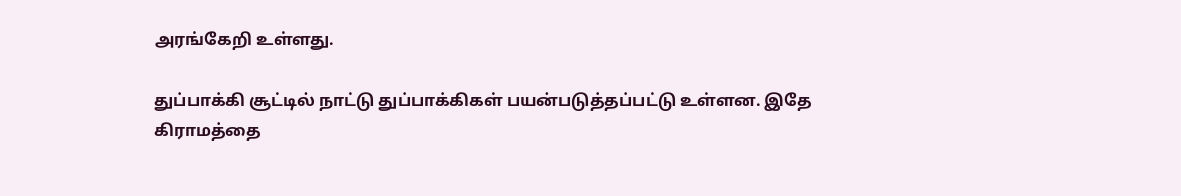அரங்கேறி உள்ளது.

துப்பாக்கி சூட்டில் நாட்டு துப்பாக்கிகள் பயன்படுத்தப்பட்டு உள்ளன. இதே கிராமத்தை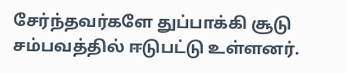சேர்ந்தவர்களே துப்பாக்கி சூடு சம்பவத்தில் ஈடுபட்டு உள்ளனர்.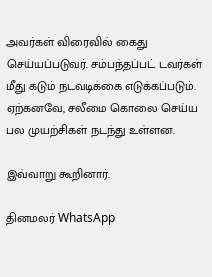அவர்கள் விரைவில் கைது செய்யப்படுவர். சம்பந்தப்பட் டவர்கள் மீது கடும் நடவடிக்கை எடுக்கப்படும். ஏற்கனவே, சலீமை கொலை செய்ய பல முயற்சிகள் நடந்து உள்ளன.

இவ்வாறு கூறினார்.

தினமலர் WhatsApp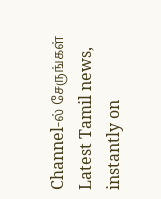Channel-ல் சேருங்கள்
Latest Tamil news, instantly on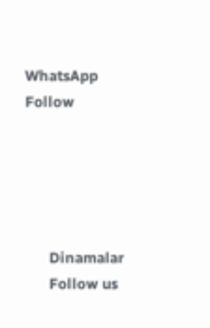WhatsApp
Follow





      Dinamalar
      Follow us